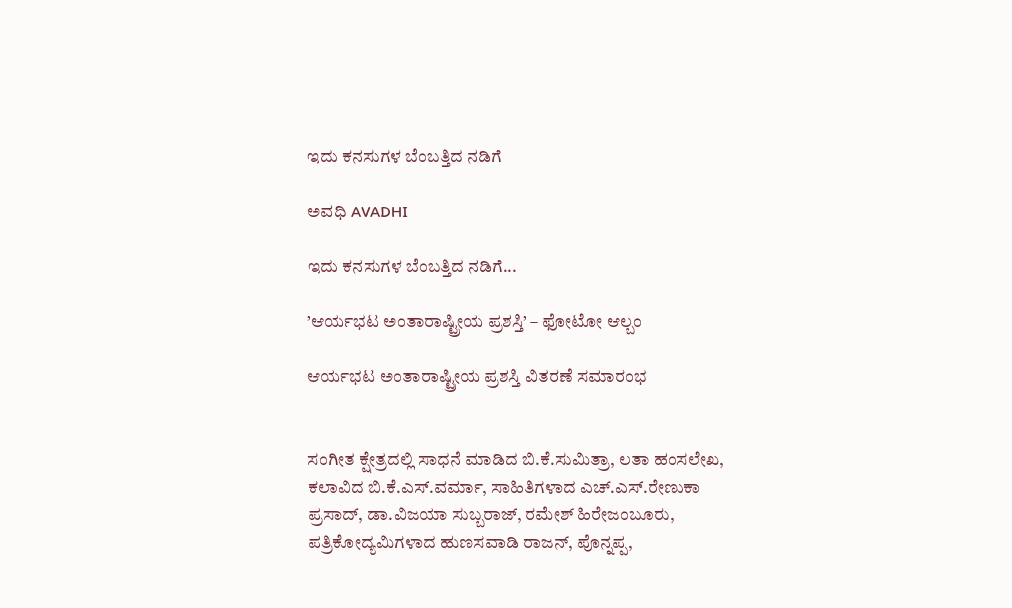ಇದು ಕನಸುಗಳ ಬೆಂಬತ್ತಿದ ನಡಿಗೆ‍

ಅವಧಿ AVADHI

ಇದು ಕನಸುಗಳ ಬೆಂಬತ್ತಿದ ನಡಿಗೆ...

’ಆರ್ಯಭಟ ಅಂತಾರಾಷ್ಟ್ರೀಯ ಪ್ರಶಸ್ತಿ’ – ಫೋಟೋ ಆಲ್ಬಂ

ಆರ್ಯಭಟ ಅಂತಾರಾಷ್ಟ್ರೀಯ ಪ್ರಶಸ್ತಿ ವಿತರಣೆ ಸಮಾರಂಭ


ಸಂಗೀತ ಕ್ಷೇತ್ರದಲ್ಲಿ ಸಾಧನೆ ಮಾಡಿದ ಬಿ.ಕೆ.ಸುಮಿತ್ರಾ, ಲತಾ ಹಂಸಲೇಖ, ಕಲಾವಿದ ಬಿ.ಕೆ.ಎಸ್.ವರ್ಮಾ, ಸಾಹಿತಿಗಳಾದ ಎಚ್.ಎಸ್.ರೇಣುಕಾ ಪ್ರಸಾದ್, ಡಾ.ವಿಜಯಾ ಸುಬ್ಬರಾಜ್, ರಮೇಶ್ ಹಿರೇಜಂಬೂರು, ಪತ್ರಿಕೋದ್ಯಮಿಗಳಾದ ಹುಣಸವಾಡಿ ರಾಜನ್, ಪೊನ್ನಪ್ಪ,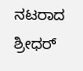ನಟರಾದ ಶ್ರೀಧರ್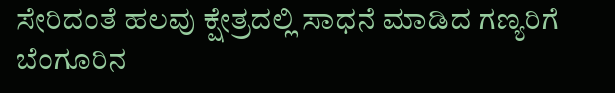ಸೇರಿದಂತೆ ಹಲವು ಕ್ಷೇತ್ರದಲ್ಲಿ ಸಾಧನೆ ಮಾಡಿದ ಗಣ್ಯರಿಗೆ ಬೆಂಗೂರಿನ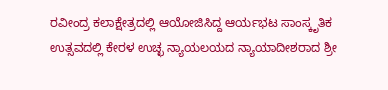ರವೀಂದ್ರ ಕಲಾಕ್ಷೇತ್ರದಲ್ಲಿ ಆಯೋಜಿಸಿದ್ದ ಆರ್ಯಭಟ ಸಾಂಸ್ಕೃತಿಕ ಉತ್ಸವದಲ್ಲಿ ಕೇರಳ ಉಚ್ಛ ನ್ಯಾಯಲಯದ ನ್ಯಾಯಾದೀಶರಾದ ಶ್ರೀ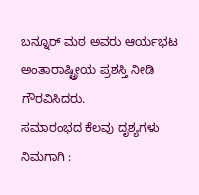ಬನ್ನೂರ್ ಮಠ ಅವರು ಆರ್ಯಭಟ ಅಂತಾರಾಷ್ಟ್ರೀಯ ಪ್ರಶಸ್ತಿ ನೀಡಿ ಗೌರವಿಸಿದರು.
ಸಮಾರಂಭದ ಕೆಲವು ದೃಶ್ಯಗಳು ನಿಮಗಾಗಿ :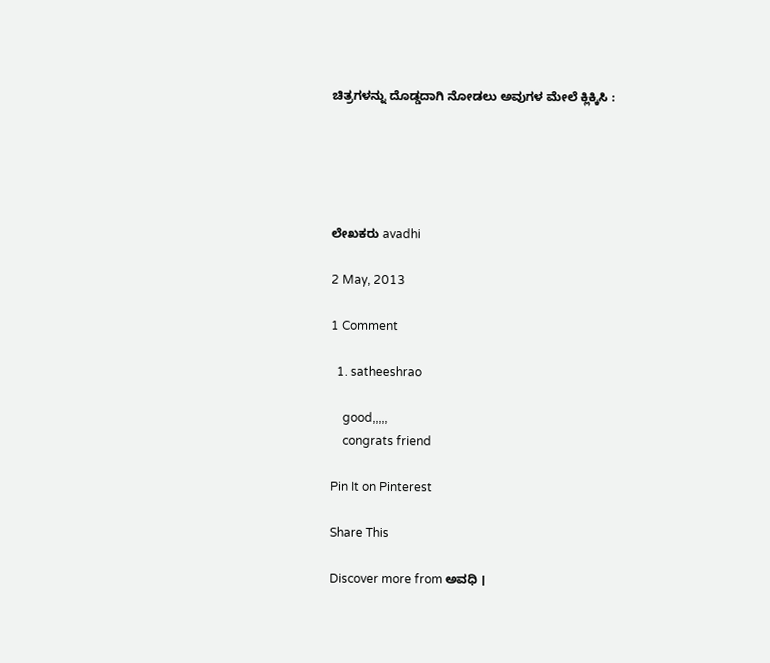ಚಿತ್ರಗಳನ್ನು ದೊಡ್ಡದಾಗಿ ನೋಡಲು ಅವುಗಳ ಮೇಲೆ ಕ್ಲಿಕ್ಕಿಸಿ :





ಲೇಖಕರು avadhi

2 May, 2013

1 Comment

  1. satheeshrao

    good,,,,,
    congrats friend

Pin It on Pinterest

Share This

Discover more from ಅವಧಿ ।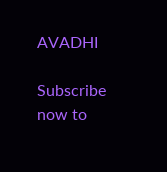AVADHI

Subscribe now to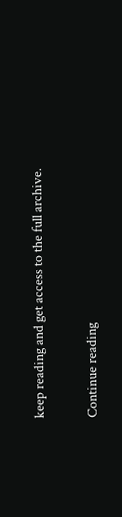keep reading and get access to the full archive.

Continue reading